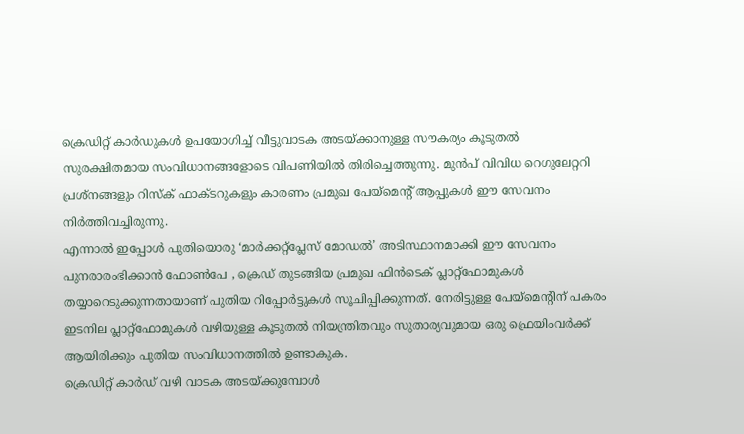ക്രെഡിറ്റ് കാർഡുകൾ ഉപയോഗിച്ച് വീട്ടുവാടക അടയ്ക്കാനുള്ള സൗകര്യം കൂടുതൽ സുരക്ഷിതമായ സംവിധാനങ്ങളോടെ വിപണിയിൽ തിരിച്ചെത്തുന്നു. മുൻപ് വിവിധ റെഗുലേറ്ററി പ്രശ്നങ്ങളും റിസ്ക് ഫാക്ടറുകളും കാരണം പ്രമുഖ പേയ്മെന്റ് ആപ്പുകൾ ഈ സേവനം നിർത്തിവച്ചിരുന്നു.
എന്നാൽ ഇപ്പോൾ പുതിയൊരു ‘മാർക്കറ്റ്പ്ലേസ് മോഡൽ’ അടിസ്ഥാനമാക്കി ഈ സേവനം പുനരാരംഭിക്കാൻ ഫോൺപേ , ക്രെഡ് തുടങ്ങിയ പ്രമുഖ ഫിൻടെക് പ്ലാറ്റ്ഫോമുകൾ തയ്യാറെടുക്കുന്നതായാണ് പുതിയ റിപ്പോർട്ടുകൾ സൂചിപ്പിക്കുന്നത്. നേരിട്ടുള്ള പേയ്മെന്റിന് പകരം ഇടനില പ്ലാറ്റ്ഫോമുകൾ വഴിയുള്ള കൂടുതൽ നിയന്ത്രിതവും സുതാര്യവുമായ ഒരു ഫ്രെയിംവർക്ക് ആയിരിക്കും പുതിയ സംവിധാനത്തിൽ ഉണ്ടാകുക.
ക്രെഡിറ്റ് കാർഡ് വഴി വാടക അടയ്ക്കുമ്പോൾ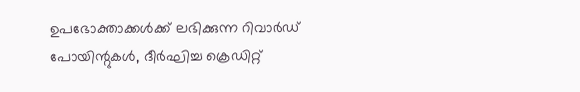ഉപഭോക്താക്കൾക്ക് ലഭിക്കുന്ന റിവാർഡ് പോയിന്റുകൾ, ദീർഘിച്ച ക്രെഡിറ്റ്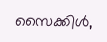സൈക്കിൾ,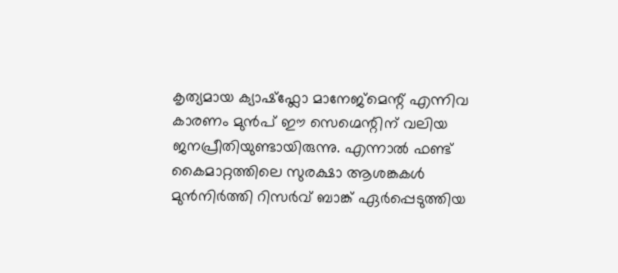കൃത്യമായ ക്യാഷ്ഫ്ലോ മാനേജ്മെന്റ് എന്നിവ കാരണം മുൻപ് ഈ സെഗ്മെന്റിന് വലിയ ജനപ്രീതിയുണ്ടായിരുന്നു. എന്നാൽ ഫണ്ട് കൈമാറ്റത്തിലെ സുരക്ഷാ ആശങ്കകൾ മുൻനിർത്തി റിസർവ് ബാങ്ക് ഏർപ്പെടുത്തിയ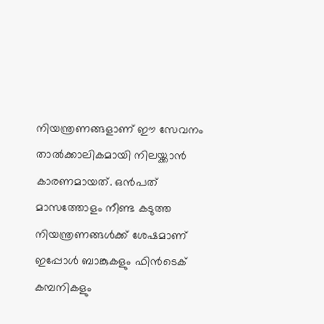നിയന്ത്രണങ്ങളാണ് ഈ സേവനം താൽക്കാലികമായി നിലയ്ക്കാൻ കാരണമായത്. ഒൻപത് മാസത്തോളം നീണ്ട കടുത്ത നിയന്ത്രണങ്ങൾക്ക് ശേഷമാണ് ഇപ്പോൾ ബാങ്കുകളും ഫിൻടെക് കമ്പനികളും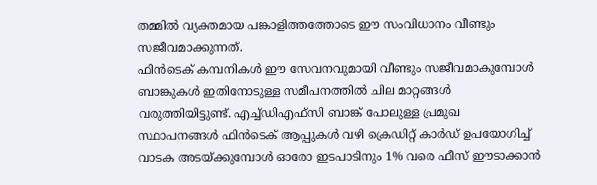തമ്മിൽ വ്യക്തമായ പങ്കാളിത്തത്തോടെ ഈ സംവിധാനം വീണ്ടും സജീവമാക്കുന്നത്.
ഫിൻടെക് കമ്പനികൾ ഈ സേവനവുമായി വീണ്ടും സജീവമാകുമ്പോൾ ബാങ്കുകൾ ഇതിനോടുള്ള സമീപനത്തിൽ ചില മാറ്റങ്ങൾ വരുത്തിയിട്ടുണ്ട്. എച്ച്ഡിഎഫ്സി ബാങ്ക് പോലുള്ള പ്രമുഖ സ്ഥാപനങ്ങൾ ഫിൻടെക് ആപ്പുകൾ വഴി ക്രെഡിറ്റ് കാർഡ് ഉപയോഗിച്ച് വാടക അടയ്ക്കുമ്പോൾ ഓരോ ഇടപാടിനും 1% വരെ ഫീസ് ഈടാക്കാൻ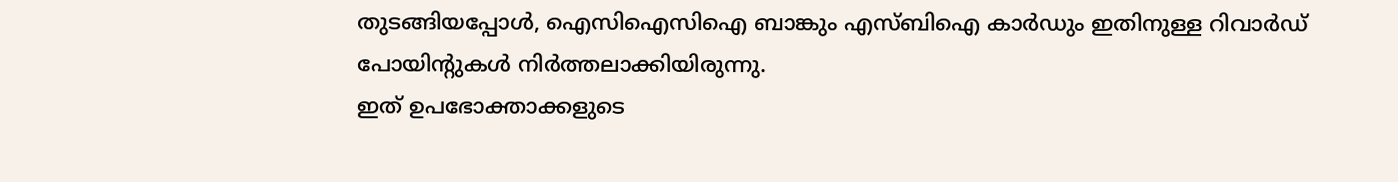തുടങ്ങിയപ്പോൾ, ഐസിഐസിഐ ബാങ്കും എസ്ബിഐ കാർഡും ഇതിനുള്ള റിവാർഡ് പോയിന്റുകൾ നിർത്തലാക്കിയിരുന്നു.
ഇത് ഉപഭോക്താക്കളുടെ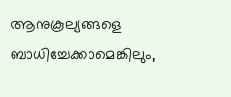ആനുകൂല്യങ്ങളെ ബാധിച്ചേക്കാമെങ്കിലും,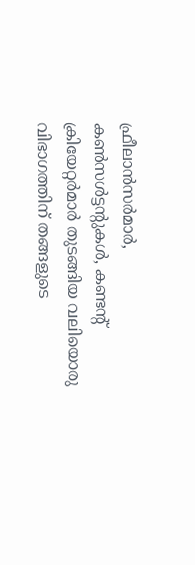ഫ്രീലാൻസർമാർ, കൺസൾട്ടന്റുകൾ, കണ്ടന്റ് ക്രിയേറ്റർമാർ തുടങ്ങിയ വലിയൊരു വിഭാഗത്തിന് തങ്ങളുടെ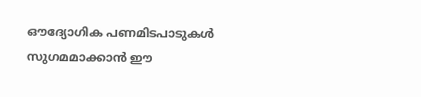ഔദ്യോഗിക പണമിടപാടുകൾ സുഗമമാക്കാൻ ഈ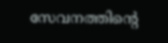സേവനത്തിന്റെ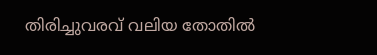തിരിച്ചുവരവ് വലിയ തോതിൽ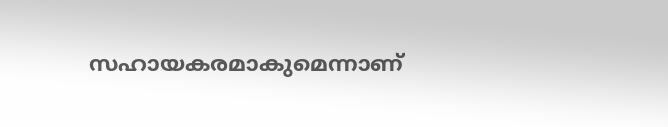സഹായകരമാകുമെന്നാണ്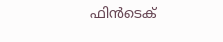ഫിൻടെക്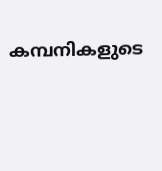കമ്പനികളുടെ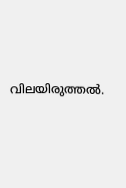വിലയിരുത്തൽ.